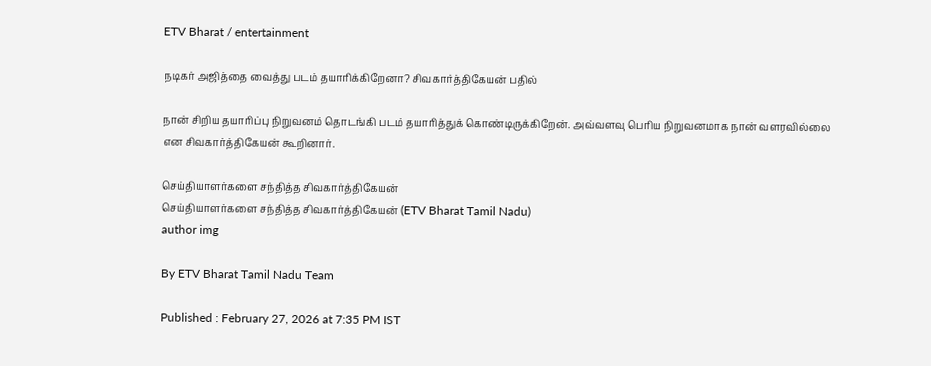ETV Bharat / entertainment

நடிகர் அஜித்தை வைத்து படம் தயாரிக்கிறேனா? சிவகார்த்திகேயன் பதில்

நான் சிறிய தயாரிப்பு நிறுவனம் தொடங்கி படம் தயாரித்துக் கொண்டிருக்கிறேன். அவ்வளவு பெரிய நிறுவனமாக நான் வளரவில்லை என சிவகார்த்திகேயன் கூறினார்.

செய்தியாளர்களை சந்தித்த சிவகார்த்திகேயன்
செய்தியாளர்களை சந்தித்த சிவகார்த்திகேயன் (ETV Bharat Tamil Nadu)
author img

By ETV Bharat Tamil Nadu Team

Published : February 27, 2026 at 7:35 PM IST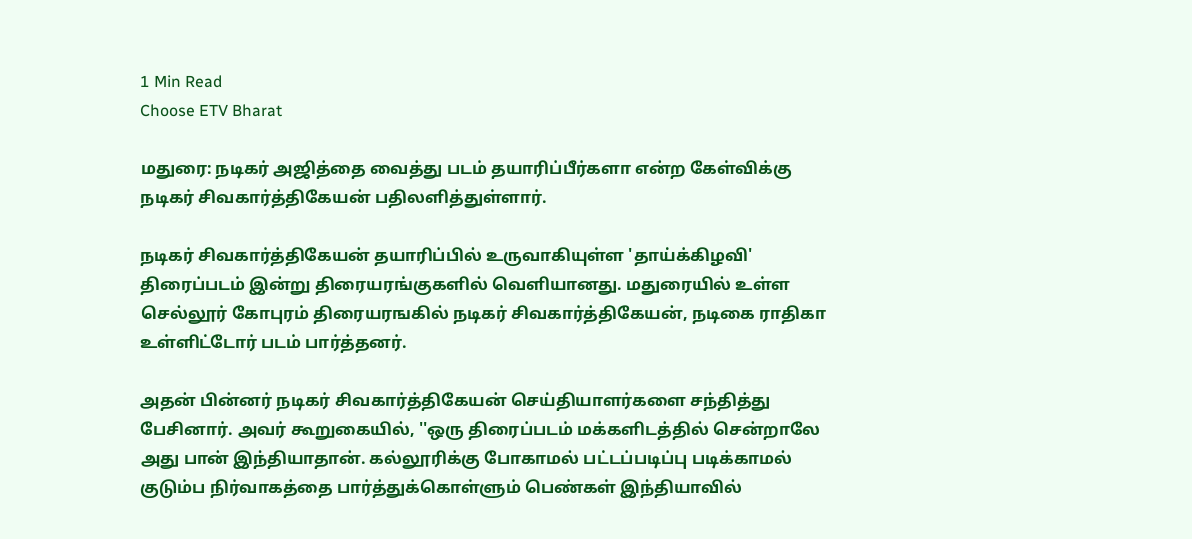1 Min Read
Choose ETV Bharat

மதுரை: நடிகர் அஜித்தை வைத்து படம் தயாரிப்பீர்களா என்ற கேள்விக்கு நடிகர் சிவகார்த்திகேயன் பதிலளித்துள்ளார்.

நடிகர் சிவகார்த்திகேயன் தயாரிப்பில் உருவாகியுள்ள 'தாய்க்கிழவி' திரைப்படம் இன்று திரையரங்குகளில் வெளியானது. மதுரையில் உள்ள செல்லூர் கோபுரம் திரையரஙகில் நடிகர் சிவகார்த்திகேயன், நடிகை ராதிகா உள்ளிட்டோர் படம் பார்த்தனர்.

அதன் பின்னர் நடிகர் சிவகார்த்திகேயன் செய்தியாளர்களை சந்தித்து பேசினார். அவர் கூறுகையில், ''ஒரு திரைப்படம் மக்களிடத்தில் சென்றாலே அது பான் இந்தியாதான். கல்லூரிக்கு போகாமல் பட்டப்படிப்பு படிக்காமல் குடும்ப நிர்வாகத்தை பார்த்துக்கொள்ளும் பெண்கள் இந்தியாவில்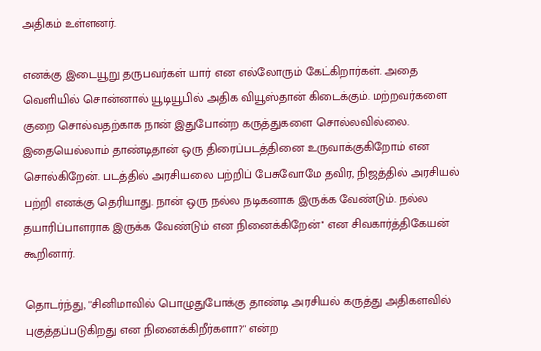அதிகம் உள்ளனர்.

எனக்கு இடையூறு தருபவர்கள் யார் என எல்லோரும் கேட்கிறார்கள். அதை வெளியில் சொன்னால் யூடியூபில் அதிக வியூஸ்தான் கிடைக்கும். மற்றவர்களை குறை சொல்வதற்காக நான் இதுபோன்ற கருத்துகளை சொல்லவில்லை. இதையெல்லாம் தாண்டிதான் ஒரு திரைப்படத்தினை உருவாக்குகிறோம் என சொல்கிறேன். படத்தில் அரசியலை பற்றிப் பேசுவோமே தவிர, நிஜத்தில் அரசியல் பற்றி எனக்கு தெரியாது. நான் ஒரு நல்ல நடிகனாக இருக்க வேண்டும். நல்ல தயாரிப்பாளராக இருக்க வேண்டும் என நினைக்கிறேன்'' என சிவகார்த்திகேயன் கூறினார்.

தொடர்ந்து, ''சினிமாவில் பொழுதுபோக்கு தாண்டி அரசியல் கருத்து அதிகளவில் புகுத்தப்படுகிறது என நினைக்கிறீர்களா?'' என்ற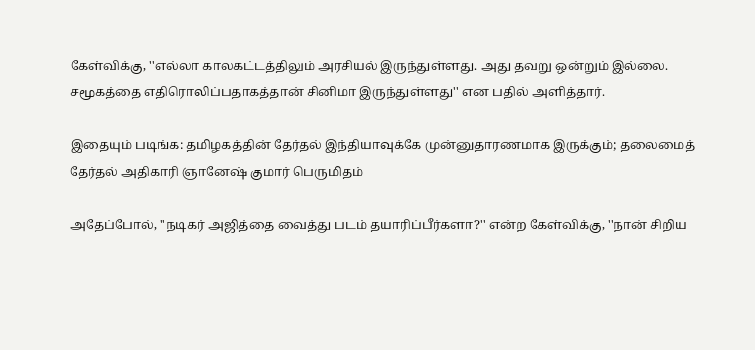கேள்விக்கு, ''எல்லா காலகட்டத்திலும் அரசியல் இருந்துள்ளது. அது தவறு ஒன்றும் இல்லை. சமூகத்தை எதிரொலிப்பதாகத்தான் சினிமா இருந்துள்ளது'' என பதில் அளித்தார்.

இதையும் படிங்க: தமிழகத்தின் தேர்தல் இந்தியாவுக்கே முன்னுதாரணமாக இருக்கும்; தலைமைத் தேர்தல் அதிகாரி ஞானேஷ் குமார் பெருமிதம்

அதேப்போல், ''நடிகர் அஜித்தை வைத்து படம் தயாரிப்பீர்களா?'' என்ற கேள்விக்கு, ''நான் சிறிய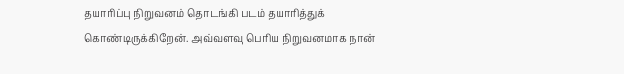தயாரிப்பு நிறுவனம் தொடங்கி படம் தயாரித்துக் கொண்டிருக்கிறேன். அவ்வளவு பெரிய நிறுவனமாக நான்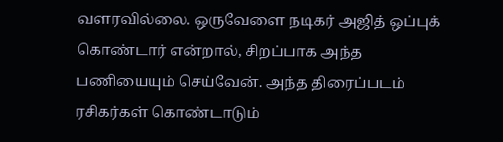வளரவில்லை. ஒருவேளை நடிகர் அஜித் ஒப்புக் கொண்டார் என்றால், சிறப்பாக அந்த பணியையும் செய்வேன். அந்த திரைப்படம் ரசிகர்கள் கொண்டாடும்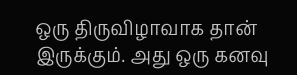ஒரு திருவிழாவாக தான் இருக்கும். அது ஒரு கனவு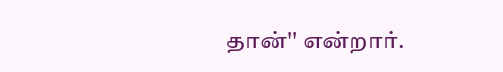தான்'' என்றார்.